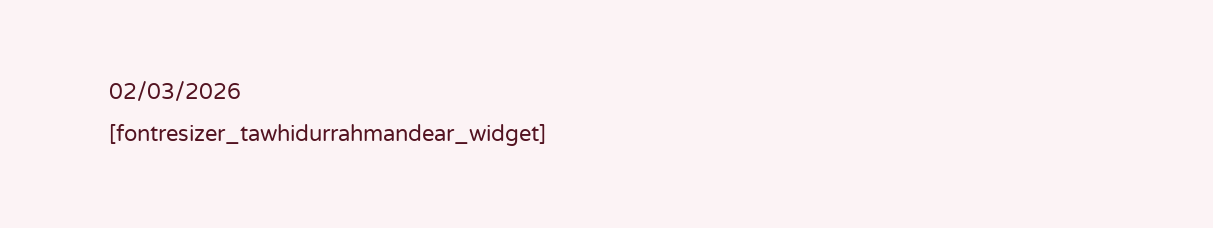02/03/2026
[fontresizer_tawhidurrahmandear_widget]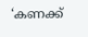‘കണക്ക്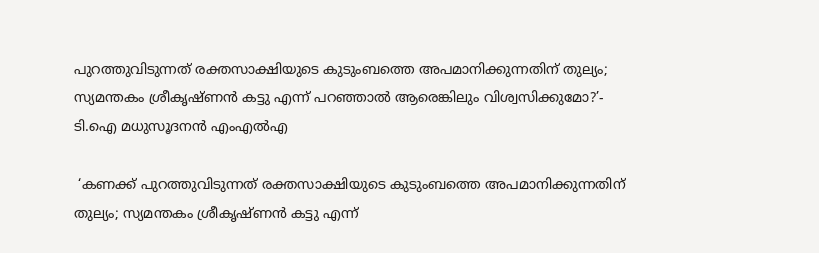പുറത്തുവിടുന്നത് രക്തസാക്ഷിയുടെ കുടുംബത്തെ അപമാനിക്കുന്നതിന് തുല്യം; സ്യമന്തകം ശ്രീകൃഷ്ണൻ കട്ടു എന്ന് പറഞ്ഞാൽ ആരെങ്കിലും വിശ്വസിക്കുമോ?’- ടി.ഐ മധുസൂദനൻ എംഎൽഎ

 ‘കണക്ക് പുറത്തുവിടുന്നത് രക്തസാക്ഷിയുടെ കുടുംബത്തെ അപമാനിക്കുന്നതിന് തുല്യം; സ്യമന്തകം ശ്രീകൃഷ്ണൻ കട്ടു എന്ന്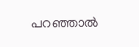പറഞ്ഞാൽ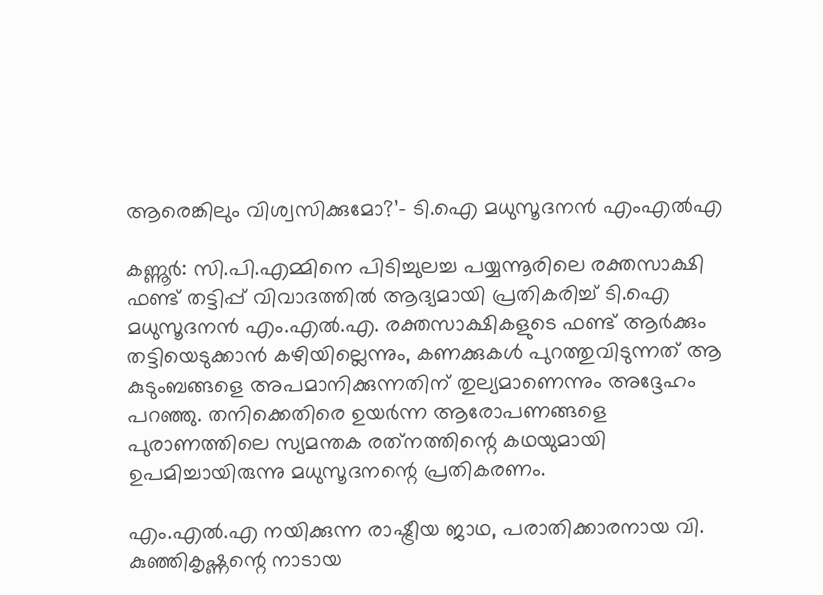ആരെങ്കിലും വിശ്വസിക്കുമോ?’- ടി.ഐ മധുസൂദനൻ എംഎൽഎ

കണ്ണൂർ: സി.പി.എമ്മിനെ പിടിച്ചുലച്ച പയ്യന്നൂരിലെ രക്തസാക്ഷി ഫണ്ട് തട്ടിപ്പ് വിവാദത്തിൽ ആദ്യമായി പ്രതികരിച്ച് ടി.ഐ മധുസൂദനൻ എം.എൽ.എ. രക്തസാക്ഷികളുടെ ഫണ്ട് ആർക്കും തട്ടിയെടുക്കാൻ കഴിയില്ലെന്നും, കണക്കുകൾ പുറത്തുവിടുന്നത് ആ കുടുംബങ്ങളെ അപമാനിക്കുന്നതിന് തുല്യമാണെന്നും അദ്ദേഹം പറഞ്ഞു. തനിക്കെതിരെ ഉയർന്ന ആരോപണങ്ങളെ പുരാണത്തിലെ സ്യമന്തക രത്‌നത്തിന്റെ കഥയുമായി ഉപമിച്ചായിരുന്നു മധുസൂദനന്റെ പ്രതികരണം.

എം.എൽ.എ നയിക്കുന്ന രാഷ്ട്രീയ ജാഥ, പരാതിക്കാരനായ വി. കുഞ്ഞികൃഷ്ണന്റെ നാടായ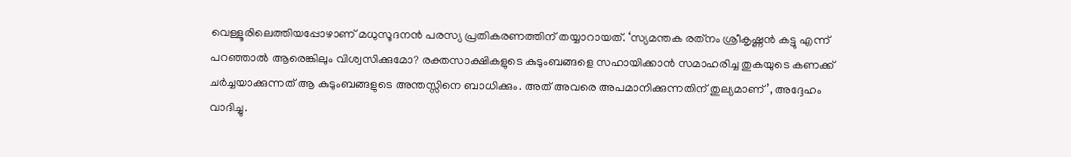വെള്ളൂരിലെത്തിയപ്പോഴാണ് മധുസൂദനൻ പരസ്യ പ്രതികരണത്തിന് തയ്യാറായത്. ‘സ്യമന്തക രത്‌നം ശ്രീകൃഷ്ണൻ കട്ടു എന്ന് പറഞ്ഞാൽ ആരെങ്കിലും വിശ്വസിക്കുമോ? രക്തസാക്ഷികളുടെ കുടുംബങ്ങളെ സഹായിക്കാൻ സമാഹരിച്ച തുകയുടെ കണക്ക് ചർച്ചയാക്കുന്നത് ആ കുടുംബങ്ങളുടെ അന്തസ്സിനെ ബാധിക്കും. അത് അവരെ അപമാനിക്കുന്നതിന് തുല്യമാണ്’, അദ്ദേഹം വാദിച്ചു.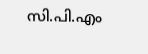സി.പി.എം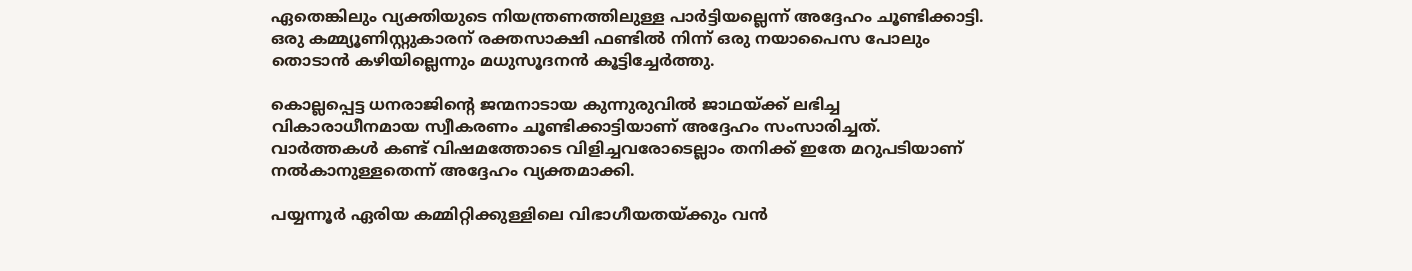ഏതെങ്കിലും വ്യക്തിയുടെ നിയന്ത്രണത്തിലുള്ള പാർട്ടിയല്ലെന്ന് അദ്ദേഹം ചൂണ്ടിക്കാട്ടി. ഒരു കമ്മ്യൂണിസ്റ്റുകാരന് രക്തസാക്ഷി ഫണ്ടിൽ നിന്ന് ഒരു നയാപൈസ പോലും തൊടാൻ കഴിയില്ലെന്നും മധുസൂദനൻ കൂട്ടിച്ചേർത്തു.

കൊല്ലപ്പെട്ട ധനരാജിന്റെ ജന്മനാടായ കുന്നുരുവിൽ ജാഥയ്ക്ക് ലഭിച്ച വികാരാധീനമായ സ്വീകരണം ചൂണ്ടിക്കാട്ടിയാണ് അദ്ദേഹം സംസാരിച്ചത്. വാർത്തകൾ കണ്ട് വിഷമത്തോടെ വിളിച്ചവരോടെല്ലാം തനിക്ക് ഇതേ മറുപടിയാണ് നൽകാനുള്ളതെന്ന് അദ്ദേഹം വ്യക്തമാക്കി.

പയ്യന്നൂർ ഏരിയ കമ്മിറ്റിക്കുള്ളിലെ വിഭാഗീയതയ്ക്കും വൻ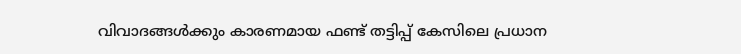വിവാദങ്ങൾക്കും കാരണമായ ഫണ്ട് തട്ടിപ്പ് കേസിലെ പ്രധാന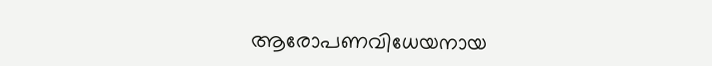ആരോപണവിധേയനായ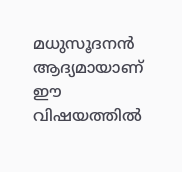മധുസൂദനൻ ആദ്യമായാണ് ഈ വിഷയത്തിൽ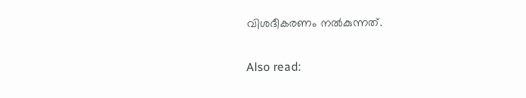വിശദീകരണം നൽകുന്നത്.

Also read: